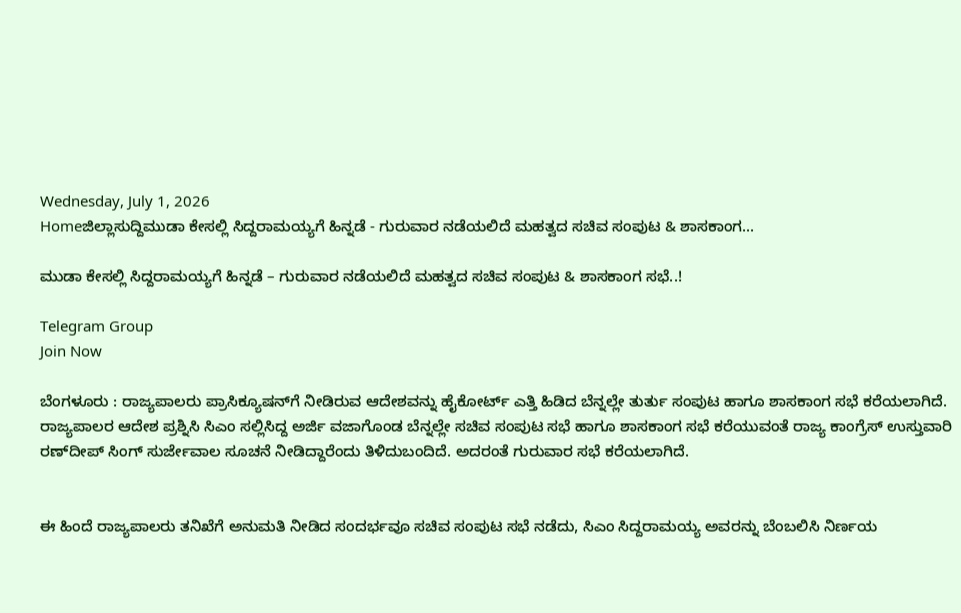Wednesday, July 1, 2026
Homeಜಿಲ್ಲಾಸುದ್ದಿಮುಡಾ ಕೇಸಲ್ಲಿ ಸಿದ್ದರಾಮಯ್ಯಗೆ ಹಿನ್ನಡೆ - ಗುರುವಾರ ನಡೆಯಲಿದೆ ಮಹತ್ವದ ಸಚಿವ ಸಂಪುಟ & ಶಾಸಕಾಂಗ...

ಮುಡಾ ಕೇಸಲ್ಲಿ ಸಿದ್ದರಾಮಯ್ಯಗೆ ಹಿನ್ನಡೆ – ಗುರುವಾರ ನಡೆಯಲಿದೆ ಮಹತ್ವದ ಸಚಿವ ಸಂಪುಟ & ಶಾಸಕಾಂಗ ಸಭೆ..!

Telegram Group
Join Now

ಬೆಂಗಳೂರು : ರಾಜ್ಯಪಾಲರು ಪ್ರಾಸಿಕ್ಯೂಷನ್‌ಗೆ ನೀಡಿರುವ ಆದೇಶವನ್ನು ಹೈಕೋರ್ಟ್‌ ಎತ್ತಿ ಹಿಡಿದ ಬೆನ್ನಲ್ಲೇ ತುರ್ತು ಸಂಪುಟ ಹಾಗೂ ಶಾಸಕಾಂಗ ಸಭೆ ಕರೆಯಲಾಗಿದೆ.
ರಾಜ್ಯಪಾಲರ ಆದೇಶ ಪ್ರಶ್ನಿಸಿ ಸಿಎಂ ಸಲ್ಲಿಸಿದ್ದ ಅರ್ಜಿ ವಜಾಗೊಂಡ ಬೆನ್ನಲ್ಲೇ ಸಚಿವ ಸಂಪುಟ ಸಭೆ ಹಾಗೂ ಶಾಸಕಾಂಗ ಸಭೆ ಕರೆಯುವಂತೆ ರಾಜ್ಯ ಕಾಂಗ್ರೆಸ್‌ ಉಸ್ತುವಾರಿ ರಣ್‌ದೀಪ್‌ ಸಿಂಗ್ ಸುರ್ಜೇವಾಲ ಸೂಚನೆ ನೀಡಿದ್ದಾರೆಂದು ತಿಳಿದುಬಂದಿದೆ. ಅದರಂತೆ ಗುರುವಾರ ಸಭೆ ಕರೆಯಲಾಗಿದೆ.


ಈ ಹಿಂದೆ ರಾಜ್ಯಪಾಲರು ತನಿಖೆಗೆ ಅನುಮತಿ ನೀಡಿದ ಸಂದರ್ಭವೂ ಸಚಿವ ಸಂಪುಟ ಸಭೆ ನಡೆದು, ಸಿಎಂ ಸಿದ್ದರಾಮಯ್ಯ ಅವರನ್ನು ಬೆಂಬಲಿಸಿ ನಿರ್ಣಯ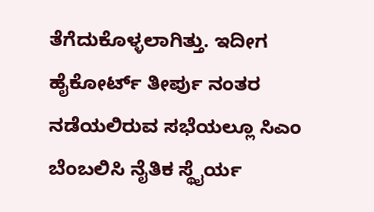ತೆಗೆದುಕೊಳ್ಳಲಾಗಿತ್ತು. ಇದೀಗ ಹೈಕೋರ್ಟ್‌ ತೀರ್ಪು ನಂತರ ನಡೆಯಲಿರುವ ಸಭೆಯಲ್ಲೂ ಸಿಎಂ ಬೆಂಬಲಿಸಿ ನೈತಿಕ ಸ್ಥೈರ್ಯ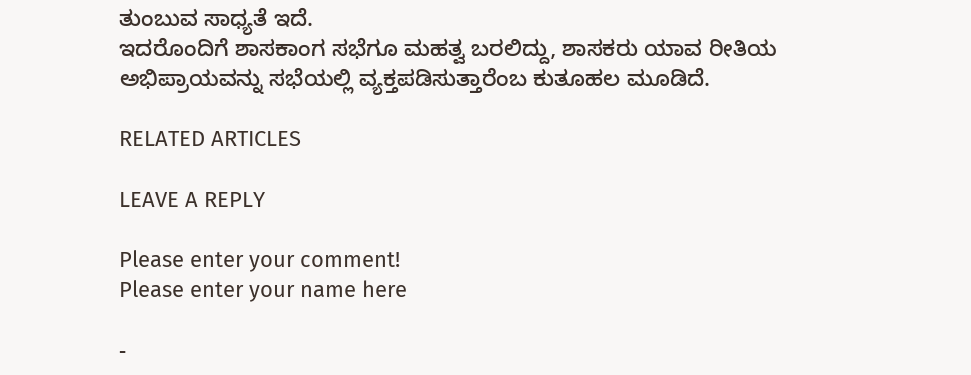ತುಂಬುವ ಸಾಧ್ಯತೆ ಇದೆ.
ಇದರೊಂದಿಗೆ ಶಾಸಕಾಂಗ ಸಭೆಗೂ ಮಹತ್ವ ಬರಲಿದ್ದು, ಶಾಸಕರು ಯಾವ ರೀತಿಯ ಅಭಿಪ್ರಾಯವನ್ನು ಸಭೆಯಲ್ಲಿ ವ್ಯಕ್ತಪಡಿಸುತ್ತಾರೆಂಬ ಕುತೂಹಲ ಮೂಡಿದೆ.

RELATED ARTICLES

LEAVE A REPLY

Please enter your comment!
Please enter your name here

-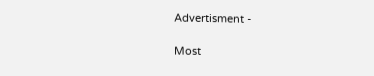Advertisment -

Most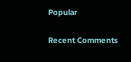Popular

Recent Comments